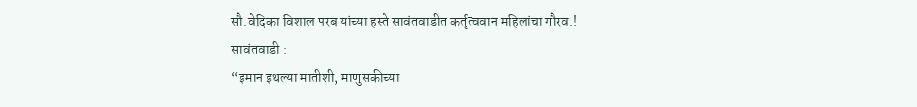सौ.वेदिका विशाल परब यांच्या हस्ते सावंतवाडीत कर्तृत्ववान महिलांचा गौरव.!
सावंतवाडी :
“इमान इथल्या मातीशी, माणुसकीच्या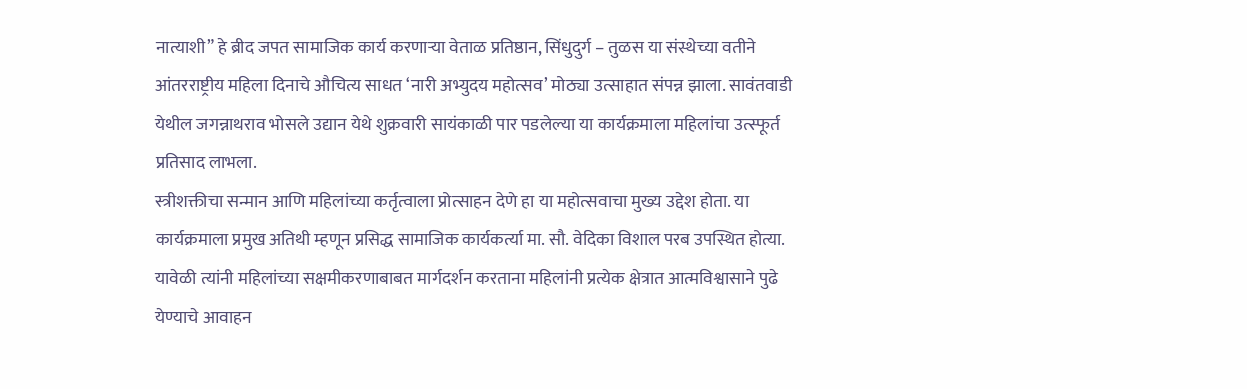नात्याशी” हे ब्रीद जपत सामाजिक कार्य करणाऱ्या वेताळ प्रतिष्ठान, सिंधुदुर्ग – तुळस या संस्थेच्या वतीने आंतरराष्ट्रीय महिला दिनाचे औचित्य साधत ‘नारी अभ्युदय महोत्सव’ मोठ्या उत्साहात संपन्न झाला. सावंतवाडी येथील जगन्नाथराव भोसले उद्यान येथे शुक्रवारी सायंकाळी पार पडलेल्या या कार्यक्रमाला महिलांचा उत्स्फूर्त प्रतिसाद लाभला.
स्त्रीशक्तीचा सन्मान आणि महिलांच्या कर्तृत्वाला प्रोत्साहन देणे हा या महोत्सवाचा मुख्य उद्देश होता. या कार्यक्रमाला प्रमुख अतिथी म्हणून प्रसिद्ध सामाजिक कार्यकर्त्या मा. सौ. वेदिका विशाल परब उपस्थित होत्या. यावेळी त्यांनी महिलांच्या सक्षमीकरणाबाबत मार्गदर्शन करताना महिलांनी प्रत्येक क्षेत्रात आत्मविश्वासाने पुढे येण्याचे आवाहन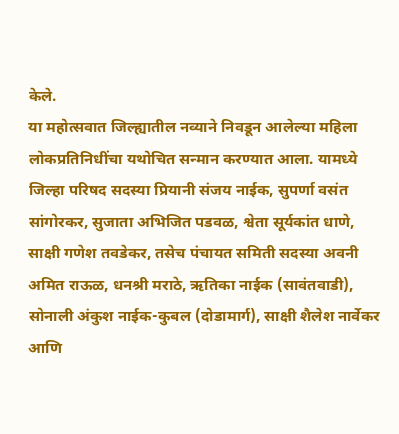केले.
या महोत्सवात जिल्ह्यातील नव्याने निवडून आलेल्या महिला लोकप्रतिनिधींचा यथोचित सन्मान करण्यात आला. यामध्ये जिल्हा परिषद सदस्या प्रियानी संजय नाईक, सुपर्णा वसंत सांगोरकर, सुजाता अभिजित पडवळ, श्वेता सूर्यकांत धाणे, साक्षी गणेश तवडेकर, तसेच पंचायत समिती सदस्या अवनी अमित राऊळ, धनश्री मराठे, ऋतिका नाईक (सावंतवाडी), सोनाली अंकुश नाईक-कुबल (दोडामार्ग), साक्षी शैलेश नार्वेकर आणि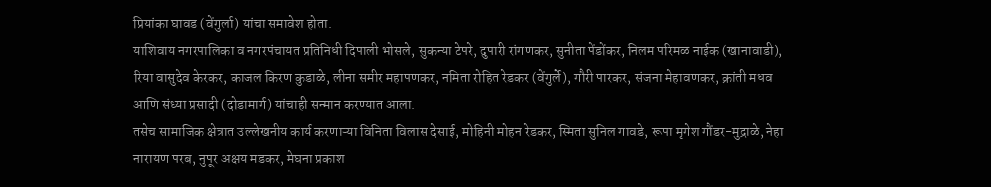प्रियांका घावड (वेंगुर्ला) यांचा समावेश होता.
याशिवाय नगरपालिका व नगरपंचायत प्रतिनिधी दिपाली भोसले, सुकन्या टेपरे, दुपारी रांगणकर, सुनीता पेंडोंकर, निलम परिमळ नाईक (खानावाडी), रिया वासुदेव केरकर, काजल किरण कुडाळे, लीना समीर महापणकर, नमिता रोहित रेडकर (वेंगुर्ले), गौरी पारकर, संजना मेहावणकर, क्रांती मधव आणि संध्या प्रसादी (दोडामार्ग) यांचाही सन्मान करण्यात आला.
तसेच सामाजिक क्षेत्रात उल्लेखनीय कार्य करणाऱ्या विनिता विलास देसाई, मोहिनी मोहन रेडकर, स्मिता सुनिल गावडे, रूपा मृगेश गौंडर-मुद्राळे, नेहा नारायण परब, नुपूर अक्षय मडकर, मेघना प्रकाश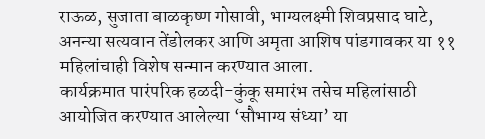राऊळ, सुजाता बाळकृष्ण गोसावी, भाग्यलक्ष्मी शिवप्रसाद घाटे, अनन्या सत्यवान तेंडोलकर आणि अमृता आशिष पांडगावकर या ११ महिलांचाही विशेष सन्मान करण्यात आला.
कार्यक्रमात पारंपरिक हळदी-कुंकू समारंभ तसेच महिलांसाठी आयोजित करण्यात आलेल्या ‘सौभाग्य संध्या’ या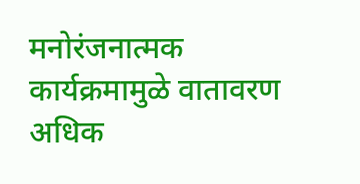मनोरंजनात्मक कार्यक्रमामुळे वातावरण अधिक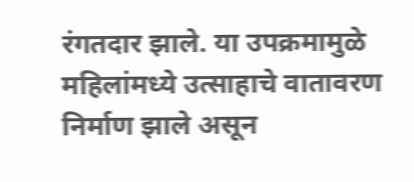रंगतदार झाले. या उपक्रमामुळे महिलांमध्ये उत्साहाचे वातावरण निर्माण झाले असून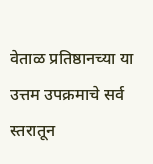वेताळ प्रतिष्ठानच्या या उत्तम उपक्रमाचे सर्व स्तरातून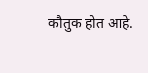कौतुक होत आहे.